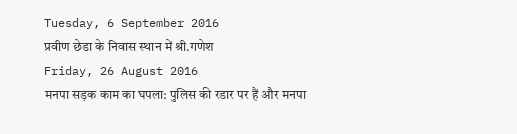Tuesday, 6 September 2016
प्रवीण छेडा के निवास स्थान में श्री.गणेश
Friday, 26 August 2016
मनपा सड़क काम का घपला: पुलिस की रडार पर हैं और मनपा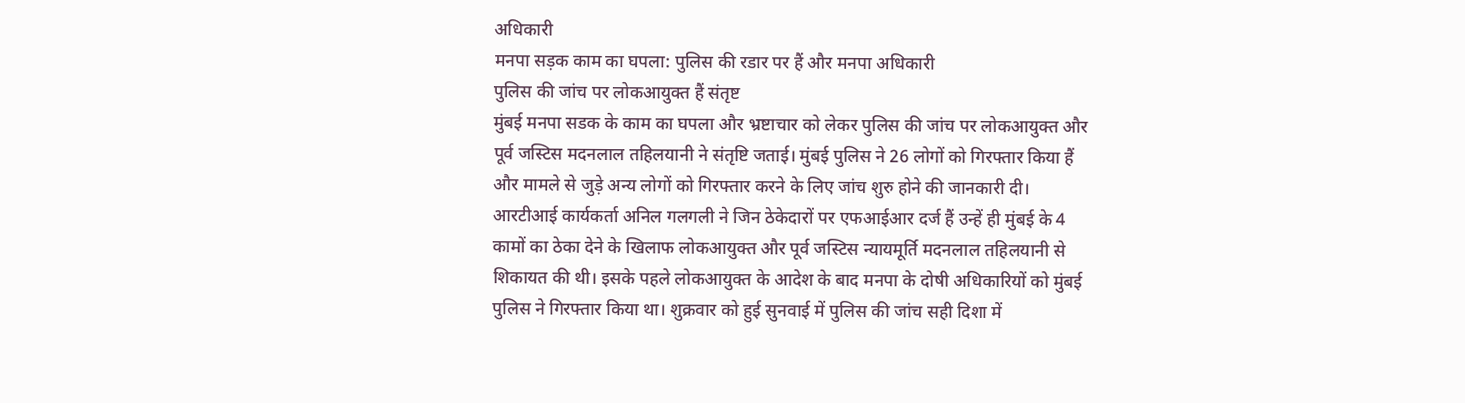अधिकारी
मनपा सड़क काम का घपला: पुलिस की रडार पर हैं और मनपा अधिकारी
पुलिस की जांच पर लोकआयुक्त हैं संतृष्ट
मुंबई मनपा सडक के काम का घपला और भ्रष्टाचार को लेकर पुलिस की जांच पर लोकआयुक्त और पूर्व जस्टिस मदनलाल तहिलयानी ने संतृष्टि जताई। मुंबई पुलिस ने 26 लोगों को गिरफ्तार किया हैं और मामले से जुड़े अन्य लोगों को गिरफ्तार करने के लिए जांच शुरु होने की जानकारी दी।
आरटीआई कार्यकर्ता अनिल गलगली ने जिन ठेकेदारों पर एफआईआर दर्ज हैं उन्हें ही मुंबई के 4 कामों का ठेका देने के खिलाफ लोकआयुक्त और पूर्व जस्टिस न्यायमूर्ति मदनलाल तहिलयानी से शिकायत की थी। इसके पहले लोकआयुक्त के आदेश के बाद मनपा के दोषी अधिकारियों को मुंबई पुलिस ने गिरफ्तार किया था। शुक्रवार को हुई सुनवाई में पुलिस की जांच सही दिशा में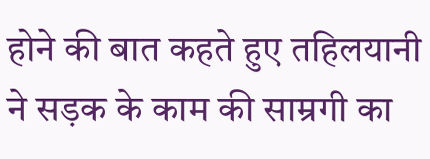होने की बात कहते हुए तहिलयानी ने सड़क के काम की साम्रगी का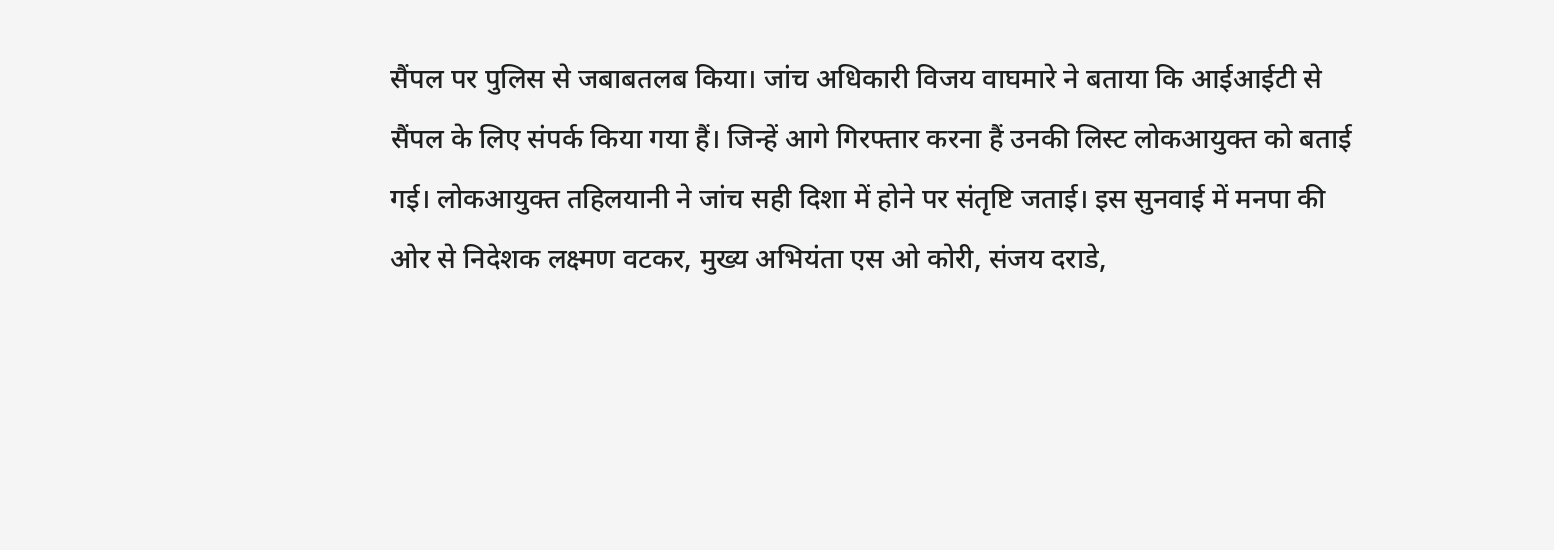सैंपल पर पुलिस से जबाबतलब किया। जांच अधिकारी विजय वाघमारे ने बताया कि आईआईटी से सैंपल के लिए संपर्क किया गया हैं। जिन्हें आगे गिरफ्तार करना हैं उनकी लिस्ट लोकआयुक्त को बताई गई। लोकआयुक्त तहिलयानी ने जांच सही दिशा में होने पर संतृष्टि जताई। इस सुनवाई में मनपा की ओर से निदेशक लक्ष्मण वटकर, मुख्य अभियंता एस ओ कोरी, संजय दराडे,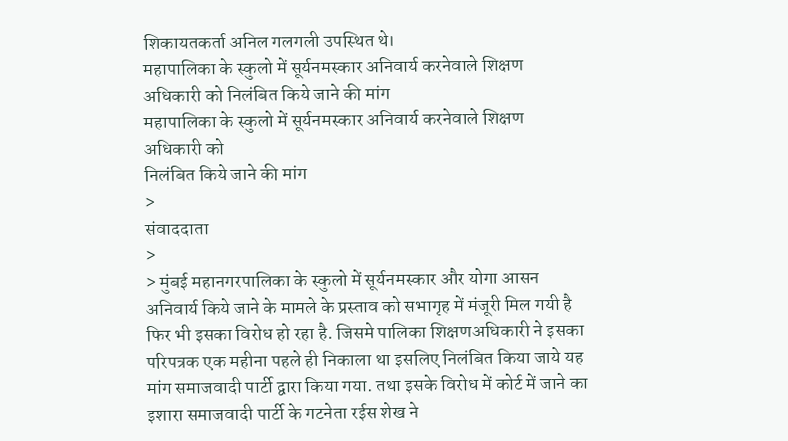शिकायतकर्ता अनिल गलगली उपस्थित थे।
महापालिका के स्कुलो में सूर्यनमस्कार अनिवार्य करनेवाले शिक्षण अधिकारी को निलंबित किये जाने की मांग
महापालिका के स्कुलो में सूर्यनमस्कार अनिवार्य करनेवाले शिक्षण अधिकारी को
निलंबित किये जाने की मांग
>
संवाददाता
>
> मुंबई महानगरपालिका के स्कुलो में सूर्यनमस्कार और योगा आसन अनिवार्य किये जाने के मामले के प्रस्ताव को सभागृह में मंजूरी मिल गयी है फिर भी इसका विरोध हो रहा है. जिसमे पालिका शिक्षणअधिकारी ने इसका परिपत्रक एक महीना पहले ही निकाला था इसलिए निलंबित किया जाये यह मांग समाजवादी पार्टी द्वारा किया गया. तथा इसके विरोध में कोर्ट में जाने का इशारा समाजवादी पार्टी के गटनेता रईस शेख ने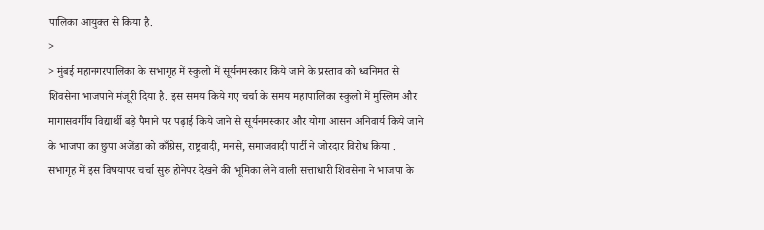पालिका आयुक्त से किया है.
>
> मुंबई महानगरपालिका के सभागृह में स्कुलो में सूर्यनमस्कार किये जाने के प्रस्ताव को ध्वनिमत से शिवसेना भाजपाने मंजूरी दिया है. इस समय किये गए चर्चा के समय महापालिका स्कुलो में मुस्लिम और मागासवर्गीय विद्यार्थी बड़े पैमाने पर पढ़ाई किये जाने से सूर्यनमस्कार और योगा आसन अनिवार्य किये जाने के भाजपा का छुपा अजेंडा को काँग्रेस, राष्ट्रवादी, मनसे, समाजवादी पार्टी ने जोरदार विरोध किया . सभागृह में इस विषयापर चर्चा सुरु होनेपर देखने की भूमिका लेने वाली सत्ताधारी शिवसेना ने भाजपा के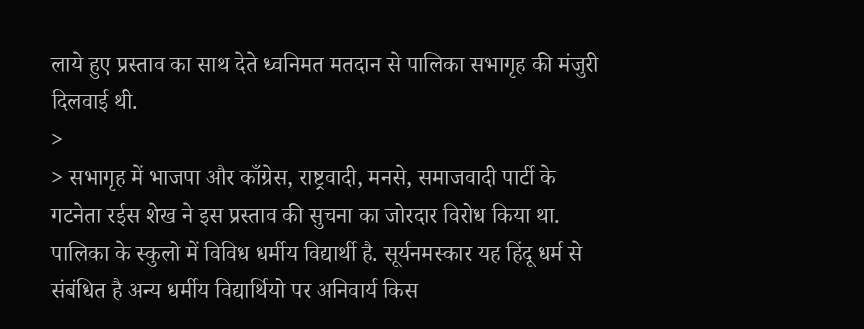लाये हुए प्रस्ताव का साथ देते ध्वनिमत मतदान से पालिका सभागृह की मंजुरी दिलवाई थी.
>
> सभागृह में भाजपा और काँग्रेस, राष्ट्रवादी, मनसे, समाजवादी पार्टी के गटनेता रईस शेख ने इस प्रस्ताव की सुचना का जोरदार विरोध किया था. पालिका के स्कुलो में विविध धर्मीय विद्यार्थी है. सूर्यनमस्कार यह हिंदू धर्म से संबंधित है अन्य धर्मीय विद्यार्थियो पर अनिवार्य किस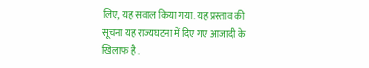लिए, यह सवाल किया गया. यह प्रस्ताव की सूचना यह राज्यघटना में दिए गए आजादी के खिलाफ है .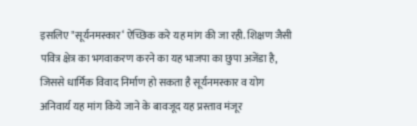इसलिए "सूर्यनमस्कार‘ ऐच्छिक करे यह मांग की जा रही. शिक्षण जैसी पवित्र क्षेत्र का भगवाकरण करने का यह भाजपा का छुपा अजेंडा है, जिससे धार्मिक विवाद निर्माण हो सकता है सूर्यनमस्कार व योग अनिवार्य यह मांग किये जाने के बावजूद यह प्रस्ताव मंजूर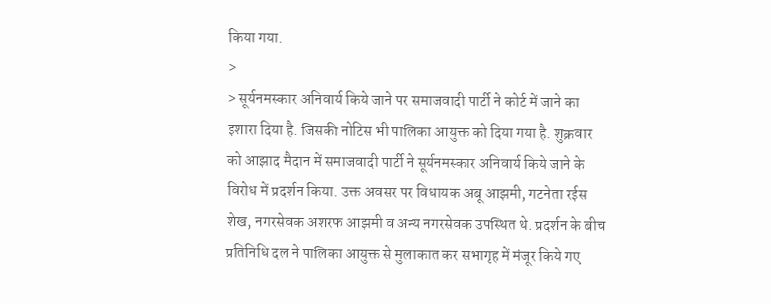किया गया.
>
> सूर्यनमस्कार अनिवार्य किये जाने पर समाजवादी पार्टी ने कोर्ट में जाने का इशारा दिया है. जिसकी नोटिस भी पालिका आयुक्त को दिया गया है. शुक्रवार को आझाद मैदान में समाजवादी पार्टी ने सूर्यनमस्कार अनिवार्य किये जाने के विरोध में प्रदर्शन किया. उक्त अवसर पर विधायक अबू आझमी, गटनेता रईस शेख, नगरसेवक अशरफ आझमी व अन्य नगरसेवक उपस्थित थे. प्रदर्शन के बीच प्रतिनिधि दल ने पालिका आयुक्त से मुलाकात कर सभागृह में मंजूर किये गए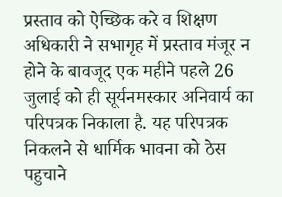प्रस्ताव को ऐच्छिक करे व शिक्षण अधिकारी ने सभागृह में प्रस्ताव मंजूर न होने के बावजूद एक महीने पहले 26 जुलाई को ही सूर्यनमस्कार अनिवार्य का परिपत्रक निकाला है. यह परिपत्रक निकलने से धार्मिक भावना को ठेस पहुचाने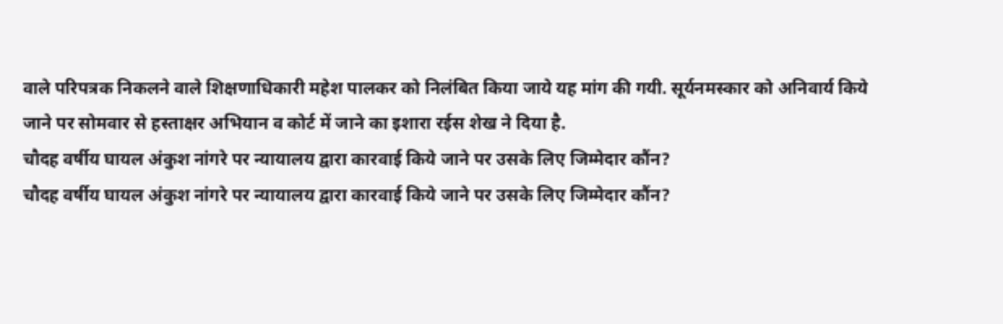वाले परिपत्रक निकलने वाले शिक्षणाधिकारी महेश पालकर को निलंबित किया जाये यह मांग की गयी. सूर्यनमस्कार को अनिवार्य किये जाने पर सोमवार से हस्ताक्षर अभियान व कोर्ट में जाने का इशारा रईस शेख ने दिया है.
चौदह वर्षीय घायल अंकुश नांगरे पर न्यायालय द्वारा कारवाई किये जाने पर उसके लिए जिम्मेदार कौंन?
चौदह वर्षीय घायल अंकुश नांगरे पर न्यायालय द्वारा कारवाई किये जाने पर उसके लिए जिम्मेदार कौंन?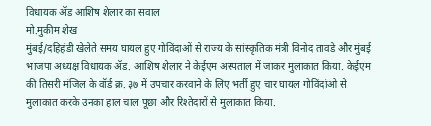विधायक ॲड आशिष शेलार का सवाल
मो.मुकीम शेख
मुंबई/दहिहंडी खेलेते समय घायल हुए गोविंदाओं से राज्य के सांस्कृतिक मंत्री विनोद तावडे और मुंबई भाजपा अध्यक्ष विधायक ॲड. आशिष शेलार ने केईएम अस्पताल में जाकर मुलाकात किया. केईएम की तिसरी मंजिल के वॉर्ड क्र. ३७ में उपचार करवाने के लिए भर्ती हुए चार घायल गोविंदांओ से मुलाकात करके उनका हाल चाल पूछा और रिश्तेदारों से मुलाकात किया.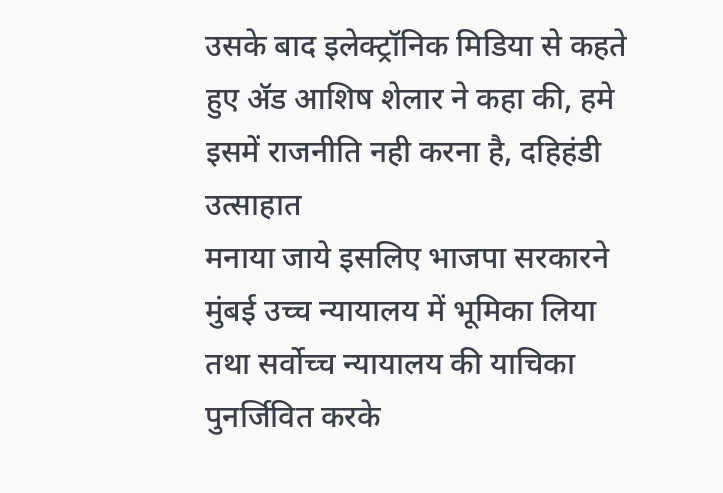उसके बाद इलेक्ट्रॉनिक मिडिया से कहते हुए ॲड आशिष शेलार ने कहा की, हमे इसमें राजनीति नही करना है, दहिहंडी उत्साहात
मनाया जाये इसलिए भाजपा सरकारने मुंबई उच्च न्यायालय में भूमिका लिया तथा सर्वोच्च न्यायालय की याचिका पुनर्जिवित करके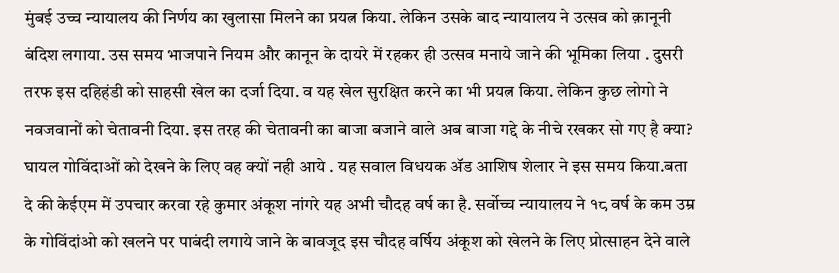मुंबई उच्च न्यायालय की निर्णय का खुलासा मिलने का प्रयत्न किया. लेकिन उसके बाद न्यायालय ने उत्सव को क़ानूनी बंदिश लगाया. उस समय भाजपाने नियम और कानून के दायरे में रहकर ही उत्सव मनाये जाने की भूमिका लिया . दुसरी तरफ इस दहिहंडी को साहसी खेल का दर्जा दिया. व यह खेल सुरक्षित करने का भी प्रयत्न किया. लेकिन कुछ लोगो ने नवजवानों को चेतावनी दिया. इस तरह की चेतावनी का बाजा बजाने वाले अब बाजा गद्दे के नीचे रखकर सो गए है क्या? घायल गोविंदाओं को देखने के लिए वह क्यों नही आये . यह सवाल विधयक ॲड आशिष शेलार ने इस समय किया.बता दे की केईएम में उपचार करवा रहे कुमार अंकूश नांगरे यह अभी चौदह वर्ष का है. सर्वोच्च न्यायालय ने १८ वर्ष के कम उम्र के गोविंदांओ को खलने पर पाबंदी लगाये जाने के बावजूद इस चौदह वर्षिय अंकूश को खेलने के लिए प्रोत्साहन देने वाले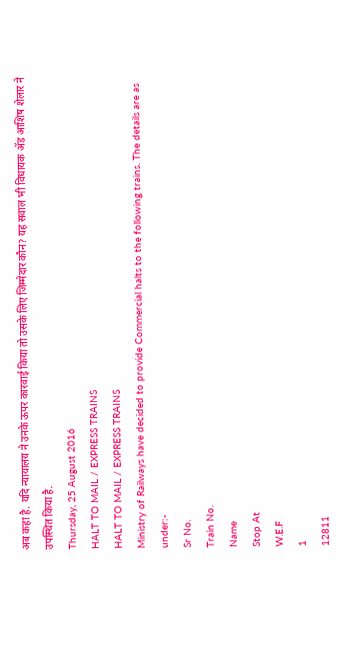अब कहा है. यदि न्यायालय ने उनके ऊपर कारवाई किया तो उसके लिए जिम्मेदार कौन? यह सवाल भी विधायक ॲड आशिष शेलार ने उपस्थित किया है.
Thursday, 25 August 2016
HALT TO MAIL / EXPRESS TRAINS
HALT TO MAIL / EXPRESS TRAINS
Ministry of Railways have decided to provide Commercial halts to the following trains. The details are as under:-
Sr No.
Train No.
Name
Stop At
W.E.F
1
12811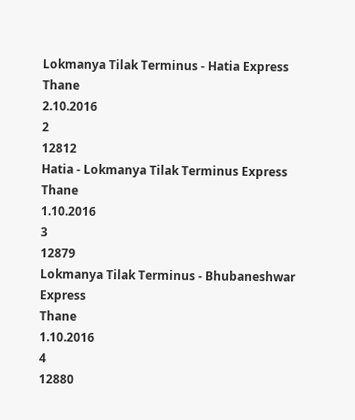Lokmanya Tilak Terminus - Hatia Express
Thane
2.10.2016
2
12812
Hatia - Lokmanya Tilak Terminus Express
Thane
1.10.2016
3
12879
Lokmanya Tilak Terminus - Bhubaneshwar Express
Thane
1.10.2016
4
12880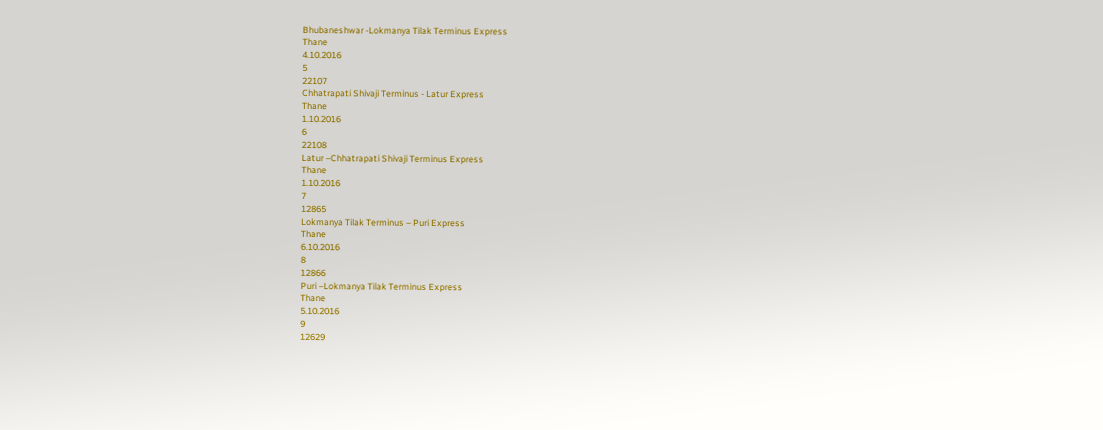Bhubaneshwar -Lokmanya Tilak Terminus Express
Thane
4.10.2016
5
22107
Chhatrapati Shivaji Terminus - Latur Express
Thane
1.10.2016
6
22108
Latur –Chhatrapati Shivaji Terminus Express
Thane
1.10.2016
7
12865
Lokmanya Tilak Terminus – Puri Express
Thane
6.10.2016
8
12866
Puri –Lokmanya Tilak Terminus Express
Thane
5.10.2016
9
12629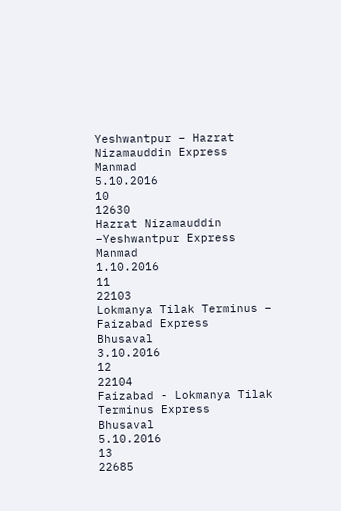Yeshwantpur – Hazrat Nizamauddin Express
Manmad
5.10.2016
10
12630
Hazrat Nizamauddin –Yeshwantpur Express
Manmad
1.10.2016
11
22103
Lokmanya Tilak Terminus – Faizabad Express
Bhusaval
3.10.2016
12
22104
Faizabad - Lokmanya Tilak Terminus Express
Bhusaval
5.10.2016
13
22685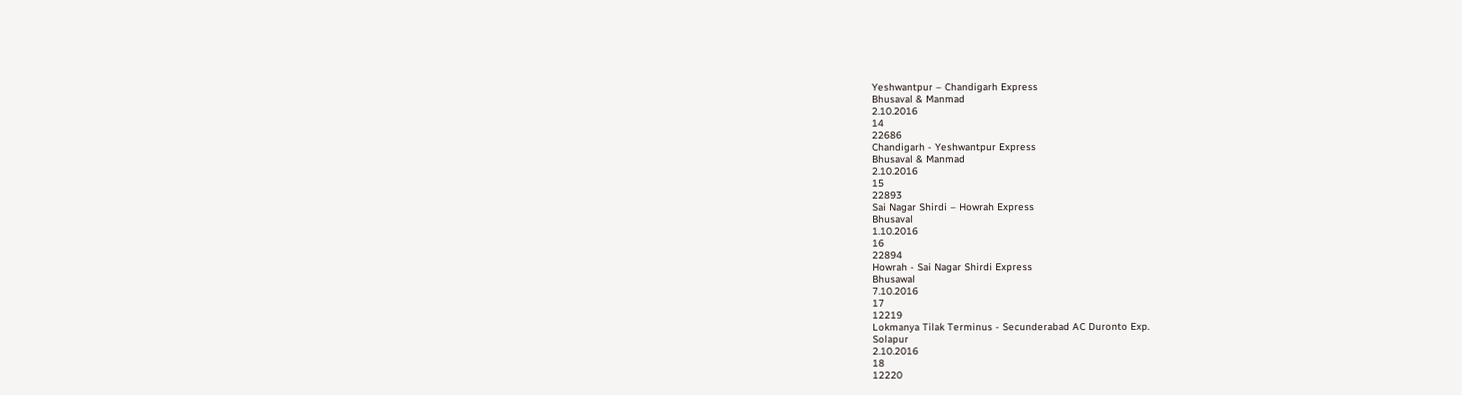Yeshwantpur – Chandigarh Express
Bhusaval & Manmad
2.10.2016
14
22686
Chandigarh - Yeshwantpur Express
Bhusaval & Manmad
2.10.2016
15
22893
Sai Nagar Shirdi – Howrah Express
Bhusaval
1.10.2016
16
22894
Howrah - Sai Nagar Shirdi Express
Bhusawal
7.10.2016
17
12219
Lokmanya Tilak Terminus - Secunderabad AC Duronto Exp.
Solapur
2.10.2016
18
12220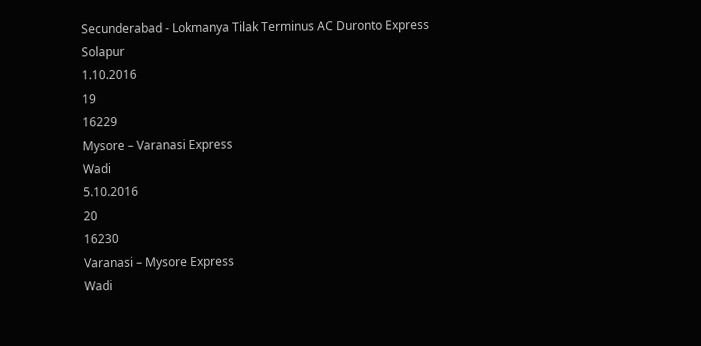Secunderabad - Lokmanya Tilak Terminus AC Duronto Express
Solapur
1.10.2016
19
16229
Mysore – Varanasi Express
Wadi
5.10.2016
20
16230
Varanasi – Mysore Express
Wadi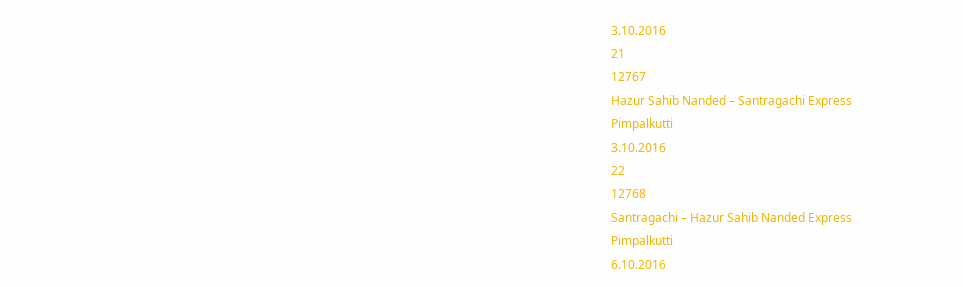3.10.2016
21
12767
Hazur Sahib Nanded – Santragachi Express
Pimpalkutti
3.10.2016
22
12768
Santragachi – Hazur Sahib Nanded Express
Pimpalkutti
6.10.2016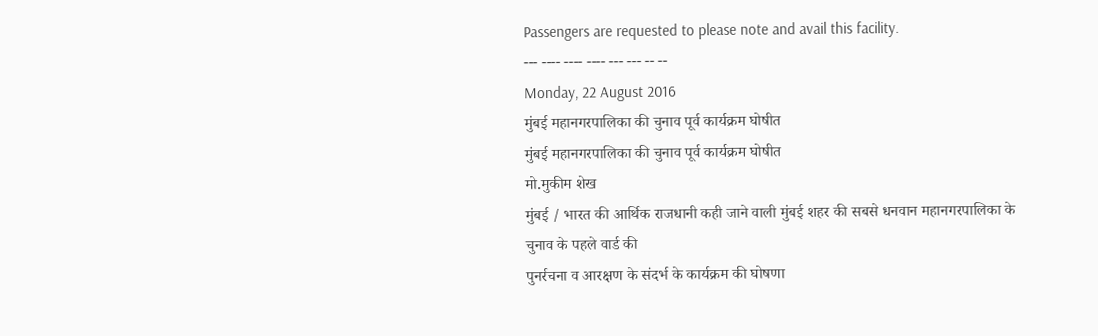Passengers are requested to please note and avail this facility.
--- ---- ---- ---- --- --- -- --
Monday, 22 August 2016
मुंबई महानगरपालिका की चुनाव पूर्व कार्यक्रम घोषीत
मुंबई महानगरपालिका की चुनाव पूर्व कार्यक्रम घोषीत
मो.मुकीम शेख
मुंबई / भारत की आर्थिक राजधानी कही जाने वाली मुंबई शहर की सबसे धनवान महानगरपालिका के चुनाव के पहले वार्ड की
पुनर्रचना व आरक्षण के संदर्भ के कार्यक्रम की घोषणा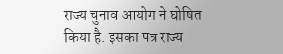राज्य चुनाव आयोग ने घोषित किया है. इसका पत्र राज्य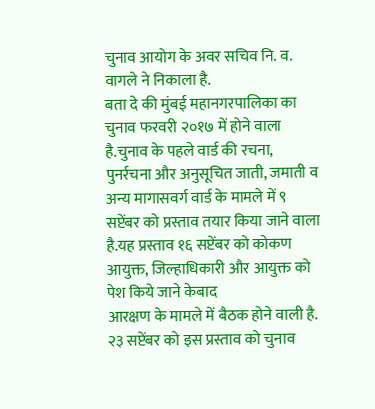चुनाव आयोग के अवर सचिव नि. व. वागले ने निकाला है.
बता दे की मुंबई महानगरपालिका का चुनाव फरवरी २०१७ में होने वाला है.चुनाव के पहले वार्ड की रचना, पुनर्रचना और अनुसूचित जाती, जमाती व अन्य मागासवर्ग वार्ड के मामले में ९ सप्टेंबर को प्रस्ताव तयार किया जाने वाला है.यह प्रस्ताव १६ सप्टेंबर को कोकण आयुक्त, जिल्हाधिकारी और आयुक्त को पेश किये जाने केबाद
आरक्षण के मामले में बैठक होने वाली है. २३ सप्टेंबर को इस प्रस्ताव को चुनाव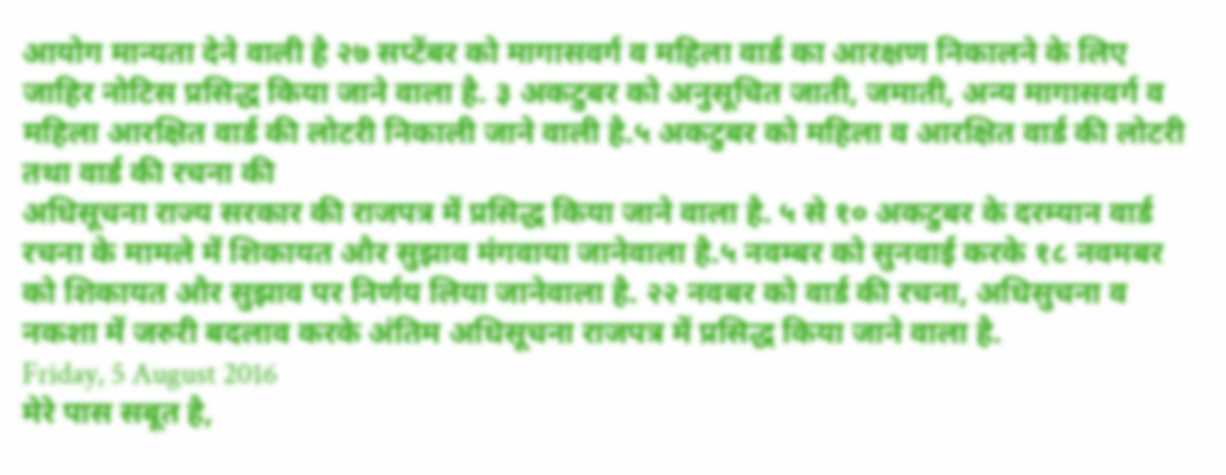आयोग मान्यता देने वाली है २७ सप्टेंबर को मागासवर्ग व महिला वार्ड का आरक्षण निकालने के लिए जाहिर नोटिस प्रसिद्ध किया जाने वाला है. ३ अकटुबर को अनुसूचित जाती, जमाती, अन्य मागासवर्ग व महिला आरक्षित वार्ड की लोटरी निकाली जाने वाली है.५ अकटुबर को महिला व आरक्षित वार्ड की लोटरी तथा वार्ड की रचना की
अधिसूचना राज्य सरकार की राजपत्र में प्रसिद्ध किया जाने वाला है. ५ से १० अकटुबर के दरम्यान वार्ड रचना के मामले में शिकायत और सुझाव मंगवाया जानेवाला है.५ नवम्बर को सुनवाई करके १८ नवमबर को शिकायत और सुझाव पर निर्णय लिया जानेवाला है. २२ नवबर को वार्ड की रचना, अधिसुचना व नकशा में जरुरी बदलाव करके अंतिम अधिसूचना राजपत्र में प्रसिद्ध किया जाने वाला है.
Friday, 5 August 2016
मेरे पास सबूत है,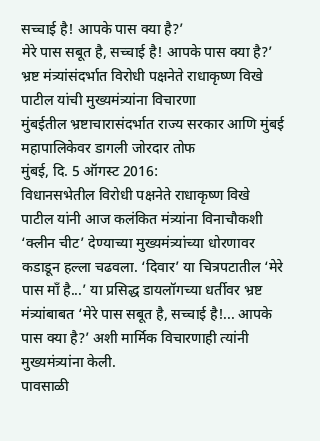सच्चाई है! आपके पास क्या है?’
मेरे पास सबूत है, सच्चाई है! आपके पास क्या है?’
भ्रष्ट मंत्र्यांसंदर्भात विरोधी पक्षनेते राधाकृष्ण विखे पाटील यांची मुख्यमंत्र्यांना विचारणा
मुंबईतील भ्रष्टाचारासंदर्भात राज्य सरकार आणि मुंबई महापालिकेवर डागली जोरदार तोफ
मुंबई, दि. 5 ऑगस्ट 2016:
विधानसभेतील विरोधी पक्षनेते राधाकृष्ण विखे पाटील यांनी आज कलंकित मंत्र्यांना विनाचौकशी ‘क्लीन चीट’ देण्याच्या मुख्यमंत्र्यांच्या धोरणावर कडाडून हल्ला चढवला. ‘दिवार’ या चित्रपटातील ‘मेरे पास माँ है...’ या प्रसिद्ध डायलॉगच्या धर्तीवर भ्रष्ट मंत्र्यांबाबत ‘मेरे पास सबूत है, सच्चाई है!... आपके पास क्या है?’ अशी मार्मिक विचारणाही त्यांनी मुख्यमंत्र्यांना केली.
पावसाळी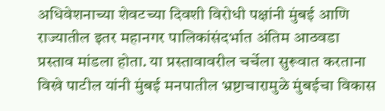अधिवेशनाच्या शेवटच्या दिवशी विरोधी पक्षांनी मुंबई आणि राज्यातील इतर महानगर पालिकांसंदर्भात अंतिम आठवडा प्रस्ताव मांडला होता. या प्रस्तावावरील चर्चेला सुरूवात करताना विखे पाटील यांनी मुंबई मनपातील भ्रष्टाचारामुळे मुंबईचा विकास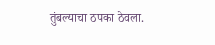तुंबल्याचा ठपका ठेवला.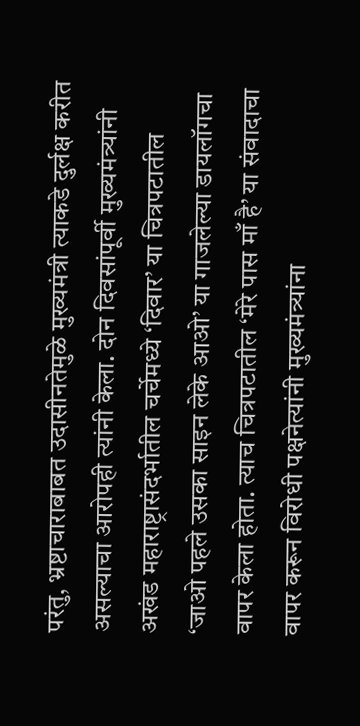परंतु, भ्रष्टाचाराबाबत उदासीनतेमुळे मुख्यमंत्री त्याकडे दुर्लक्ष करीत असल्याचा आरोपही त्यांनी केला. दोन दिवसांपूर्वी मुख्यमंत्र्यांनी अखंड महाराष्ट्रासंदर्भातील चर्चेमध्ये ‘दिवार’ या चित्रपटातील ‘जाओ पहले उसका साइन लेके आओ’ या गाजलेल्या डायलॉगचा वापर केला होता. त्याच चित्रपटातील ‘मेरे पास माँ है’ या संवादाचा वापर करून विरोधी पक्षनेत्यांनी मुख्यमंत्र्यांना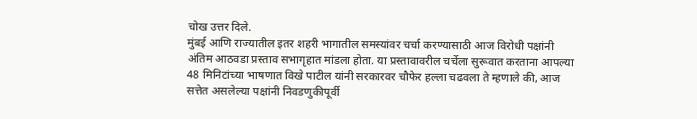चोख उत्तर दिले.
मुंबई आणि राज्यातील इतर शहरी भागातील समस्यांवर चर्चा करण्यासाठी आज विरोधी पक्षांनी अंतिम आठवडा प्रस्ताव सभागृहात मांडला होता. या प्रस्तावावरील चर्चेला सुरूवात करताना आपल्या 48 मिनिटांच्या भाषणात विखे पाटील यांनी सरकारवर चौफेर हल्ला चढवला ते म्हणाले की, आज सत्तेत असलेल्या पक्षांनी निवडणुकीपूर्वी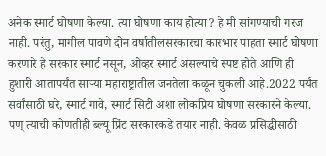अनेक स्मार्ट घोषणा केल्या. त्या घोषणा काय होत्या? हे मी सांगण्याची गरज नाही. परंतु, मागील पावणे दोन वर्षातीलसरकारचा कारभार पाहता स्मार्ट घोषणा करणारे हे सरकार स्मार्ट नसून, ओव्हर स्मार्ट असल्याचे स्पष्ट होते आणि ही हुशारी आतापर्यंत साऱ्या महाराष्ट्रातील जनतेला कळून चुकली आहे.2022 पर्यंत सर्वांसाठी घरे, स्मार्ट गावे, स्मार्ट सिटी अशा लोकप्रिय घोषणा सरकारने केल्या. पण् त्याची कोणतीही ब्ल्यू प्रिंट सरकारकडे तयार नाही. केवळ प्रसिद्धीसाठी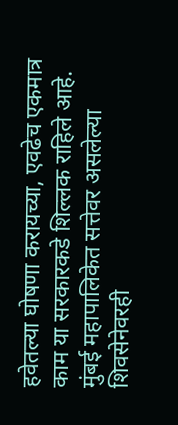हवेतल्या घोषणा करायच्या, एवढेच एकमात्र काम या सरकारकडे शिल्लक राहिले आहे.
मुंबई महापालिकेत सत्तेवर असलेल्या शिवसेनेवरही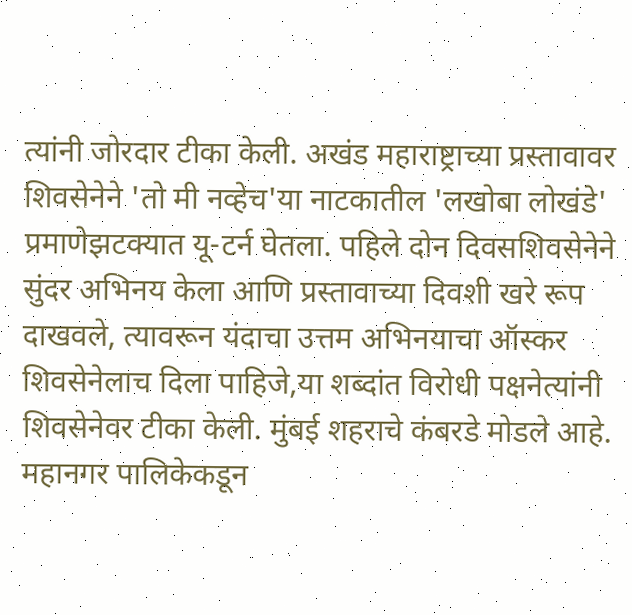त्यांनी जोरदार टीका केली. अखंड महाराष्ट्राच्या प्रस्तावावर शिवसेनेने 'तो मी नव्हेच'या नाटकातील 'लखोबा लोखंडे' प्रमाणेझटक्यात यू-टर्न घेतला. पहिले दोन दिवसशिवसेनेने सुंदर अभिनय केला आणि प्रस्तावाच्या दिवशी खरे रूप दाखवले, त्यावरून यंदाचा उत्तम अभिनयाचा ऑस्कर शिवसेनेलाच दिला पाहिजे,या शब्दांत विरोधी पक्षनेत्यांनी शिवसेनेवर टीका केली. मुंबई शहराचे कंबरडे मोडले आहे. महानगर पालिकेकडून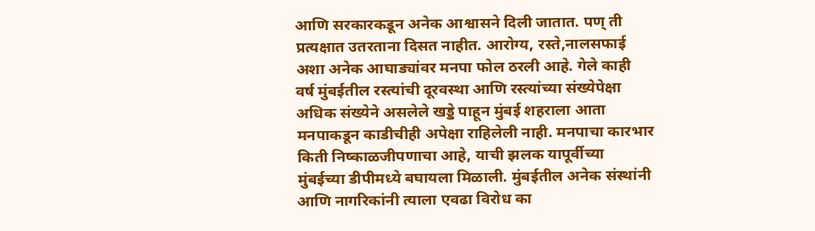आणि सरकारकडून अनेक आश्वासने दिली जातात. पण् ती प्रत्यक्षात उतरताना दिसत नाहीत. आरोग्य, रस्ते,नालसफाई अशा अनेक आघाड्यांवर मनपा फोल ठरली आहे. गेले काही वर्ष मुंबईतील रस्त्यांची दूरवस्था आणि रस्त्यांच्या संख्येपेक्षा अधिक संख्येने असलेले खड्डे पाहून मुंबई शहराला आता मनपाकडून काडीचीही अपेक्षा राहिलेली नाही. मनपाचा कारभार किती निष्काळजीपणाचा आहे, याची झलक यापूर्वीच्या मुंबईच्या डीपीमध्ये बघायला मिळाली. मुंबईतील अनेक संस्थांनी आणि नागरिकांनी त्याला एवढा विरोध का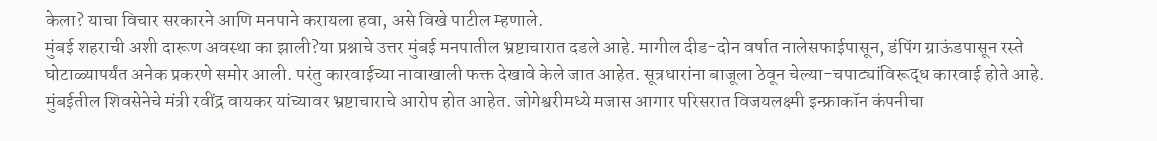केला? याचा विचार सरकारने आणि मनपाने करायला हवा, असे विखे पाटील म्हणाले.
मुंबई शहराची अशी दारूण अवस्था का झाली?या प्रश्नाचे उत्तर मुंबई मनपातील भ्रष्टाचारात दडले आहे. मागील दीड-दोन वर्षात नालेसफाईपासून, डंपिंग ग्राऊंडपासून रस्ते घोटाळ्यापर्यंत अनेक प्रकरणे समोर आली. परंतु कारवाईच्या नावाखाली फक्त देखावे केले जात आहेत. सूत्रधारांना बाजूला ठेवून चेल्या-चपाट्यांविरूद्ध कारवाई होते आहे. मुंबईतील शिवसेनेचे मंत्री रवींद्र वायकर यांच्यावर भ्रष्टाचाराचे आरोप होत आहेत. जोगेश्वरीमध्ये मजास आगार परिसरात विजयलक्ष्मी इन्फ्राकॉन कंपनीचा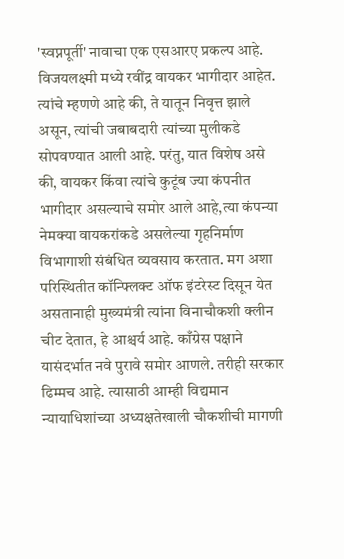'स्वप्नपूर्ती' नावाचा एक एसआरए प्रकल्प आहे. विजयलक्ष्मी मध्ये रवींद्र वायकर भागीदार आहेत. त्यांचे म्हणणे आहे की, ते यातून निवृत्त झाले असून, त्यांची जबाबदारी त्यांच्या मुलीकडे सोपवण्यात आली आहे. परंतु, यात विशेष असे की, वायकर किंवा त्यांचे कुटूंब ज्या कंपनीत भागीदार असल्याचे समोर आले आहे,त्या कंपन्या नेमक्या वायकरांकडे असलेल्या गृहनिर्माण विभागाशी संबंधित व्यवसाय करतात. मग अशा परिस्थितीत कॉन्फ्लिक्ट ऑफ इंटरेस्ट दिसून येत असतानाही मुख्यमंत्री त्यांना विनाचौकशी क्लीन चीट देतात, हे आश्चर्य आहे. काँग्रेस पक्षाने यासंदर्भात नवे पुरावे समोर आणले. तरीही सरकार ढिम्मच आहे. त्यासाठी आम्ही विद्यमान न्यायाधिशांच्या अध्यक्षतेखाली चौकशीची मागणी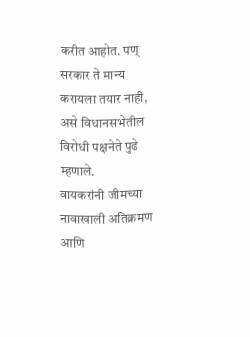करीत आहोत. पण् सरकार ते मान्य करायला तयार नाही, असे विधानसभेतील विरोधी पक्षनेते पुढे म्हणाले.
वायकरांनी जीमच्या नावाखाली अतिक्रमण आणि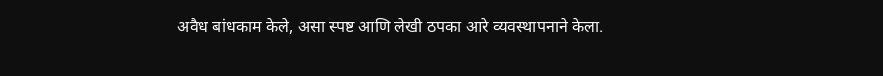अवैध बांधकाम केले, असा स्पष्ट आणि लेखी ठपका आरे व्यवस्थापनाने केला.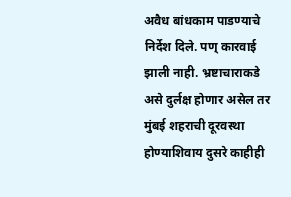अवैध बांधकाम पाडण्याचे निर्देश दिले. पण् कारवाई झाली नाही. भ्रष्टाचाराकडे असे दुर्लक्ष होणार असेल तर मुंबई शहराची दूरवस्था होण्याशिवाय दुसरे काहीही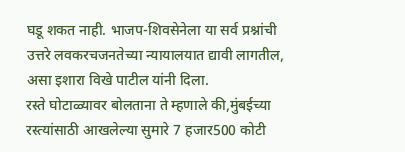घडू शकत नाही. भाजप-शिवसेनेला या सर्व प्रश्नांची उत्तरे लवकरचजनतेच्या न्यायालयात द्यावी लागतील, असा इशारा विखे पाटील यांनी दिला.
रस्ते घोटाळ्यावर बोलताना ते म्हणाले की,मुंबईच्या रस्त्यांसाठी आखलेल्या सुमारे 7 हजार500 कोटी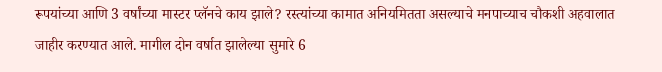रूपयांच्या आणि 3 वर्षांच्या मास्टर प्लॅनचे काय झाले? रस्त्यांच्या कामात अनियमितता असल्याचे मनपाच्याच चौकशी अहवालात जाहीर करण्यात आले. मागील दोन वर्षात झालेल्या सुमारे 6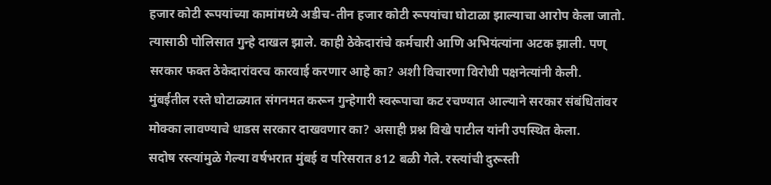हजार कोटी रूपयांच्या कामांमध्ये अडीच-तीन हजार कोटी रूपयांचा घोटाळा झाल्याचा आरोप केला जातो. त्यासाठी पोलिसात गुन्हे दाखल झाले. काही ठेकेदारांचे कर्मचारी आणि अभियंत्यांना अटक झाली. पण् सरकार फक्त ठेकेदारांवरच कारवाई करणार आहे का? अशी विचारणा विरोधी पक्षनेत्यांनी केली. मुंबईतील रस्ते घोटाळ्यात संगनमत करून गुन्हेगारी स्वरूपाचा कट रचण्यात आल्याने सरकार संबंधितांवर मोक्का लावण्याचे धाडस सरकार दाखवणार का? असाही प्रश्न विखे पाटील यांनी उपस्थित केला.
सदोष रस्त्यांमुळे गेल्या वर्षभरात मुंबई व परिसरात 812 बळी गेले. रस्त्यांची दुरूस्ती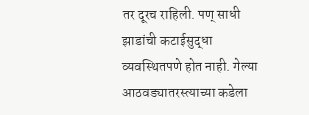तर दूरच राहिली. पण् साधी झाडांची कटाईसुद्धा व्यवस्थितपणे होत नाही. गेल्या आठवड्यातरस्त्याच्या कडेला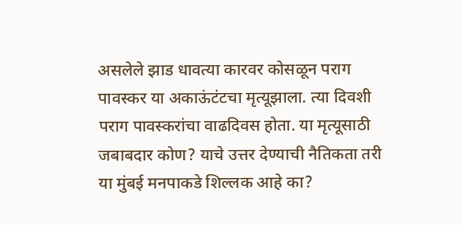असलेले झाड धावत्या कारवर कोसळून पराग पावस्कर या अकाऊंटंटचा मृत्यूझाला. त्या दिवशी पराग पावस्करांचा वाढदिवस होता. या मृत्यूसाठी जबाबदार कोण? याचे उत्तर देण्याची नैतिकता तरी या मुंबई मनपाकडे शिल्लक आहे का?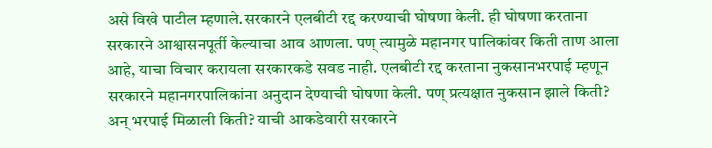असे विखे पाटील म्हणाले.सरकारने एलबीटी रद्द करण्याची घोषणा केली. ही घोषणा करताना सरकारने आश्वासनपूर्ती केल्याचा आव आणला. पण् त्यामुळे महानगर पालिकांवर किती ताण आला आहे, याचा विचार करायला सरकारकडे सवड नाही. एलबीटी रद्द करताना नुकसानभरपाई म्हणून सरकारने महानगरपालिकांना अनुदान देण्याची घोषणा केली. पण् प्रत्यक्षात नुकसान झाले किती? अन् भरपाई मिळाली किती? याची आकडेवारी सरकारने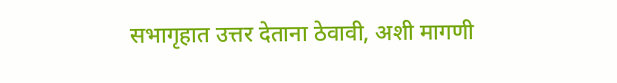सभागृहात उत्तर देताना ठेवावी, अशी मागणी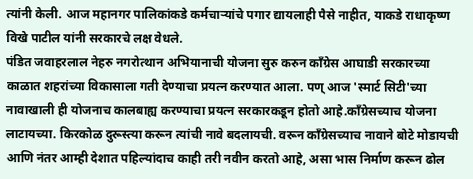त्यांनी केली. आज महानगर पालिकांकडे कर्मचाऱ्यांचे पगार द्यायलाही पैसे नाहीत, याकडे राधाकृष्ण विखे पाटील यांनी सरकारचे लक्ष वेधले.
पंडित जवाहरलाल नेहरु नगरोत्थान अभियानाची योजना सुरु करुन काँग्रेस आघाडी सरकारच्या काळात शहरांच्या विकासाला गती देण्याचा प्रयत्न करण्यात आला. पण् आज 'स्मार्ट सिटी'च्या नावाखाली ही योजनाच कालबाह्य करण्याचा प्रयत्न सरकारकडून होतो आहे.काँग्रेसच्याच योजना लाटायच्या. किरकोळ दुरूस्त्या करून त्यांची नावे बदलायची. वरून काँग्रेसच्याच नावाने बोटे मोडायची आणि नंतर आम्ही देशात पहिल्यांदाच काही तरी नवीन करतो आहे, असा भास निर्माण करून ढोल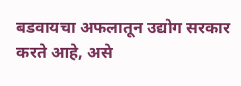बडवायचा अफलातून उद्योग सरकार करते आहे, असे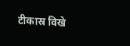टीकास्र विखे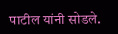पाटील यांनी सोडले.